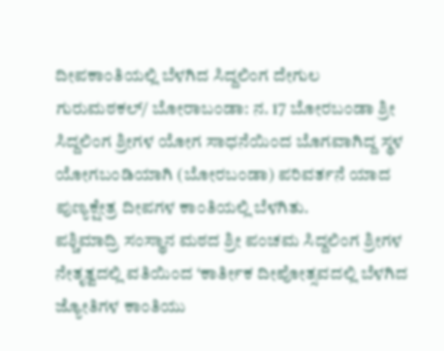ದೀಪಕಾಂತಿಯಲ್ಲಿ ಬೆಳಗಿದ ಸಿದ್ದಲಿಂಗ ದೇಗುಲ
ಗುರುಮಠಕಲ್/ ಬೋರಾಬಂಡಾ: ನ. 17 ಬೋರಬಂಡಾ ಶ್ರೀ ಸಿದ್ದಲಿಂಗ ಶ್ರೀಗಳ ಯೋಗ ಸಾಧನೆಯಿಂದ ಬೊಗವಾಗಿದ್ದ ಸ್ಥಳ ಯೋಗಬಂಡಿಯಾಗಿ (ಬೋರಬಂಡಾ) ಪರಿವರ್ತನೆ ಯಾದ ಪುಣ್ಯಕ್ಷೇತ್ರ ದೀಪಗಳ ಕಾಂತಿಯಲ್ಲಿ ಬೆಳಗಿತು.
ಪಶ್ಚಿಮಾದ್ರಿ ಸಂಸ್ಥಾನ ಮಠದ ಶ್ರೀ ಪಂಚಮ ಸಿದ್ದಲಿಂಗ ಶ್ರೀಗಳ ನೇತೃತ್ವದಲ್ಲಿ ವತಿಯಿಂದ ‘ಕಾರ್ತೀಕ ದೀಪೋತ್ಸವದಲ್ಲಿ ಬೆಳಗಿದ ಜ್ಯೋತಿಗಳ ಕಾಂತಿಯು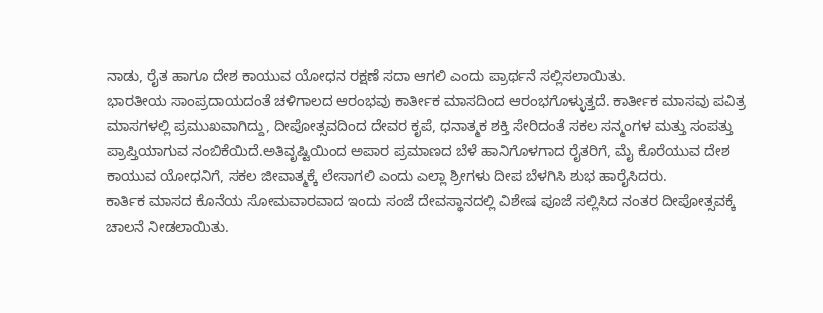ನಾಡು, ರೈತ ಹಾಗೂ ದೇಶ ಕಾಯುವ ಯೋಧನ ರಕ್ಷಣೆ ಸದಾ ಆಗಲಿ ಎಂದು ಪ್ರಾರ್ಥನೆ ಸಲ್ಲಿಸಲಾಯಿತು.
ಭಾರತೀಯ ಸಾಂಪ್ರದಾಯದಂತೆ ಚಳಿಗಾಲದ ಆರಂಭವು ಕಾರ್ತೀಕ ಮಾಸದಿಂದ ಆರಂಭಗೊಳ್ಳುತ್ತದೆ. ಕಾರ್ತೀಕ ಮಾಸವು ಪವಿತ್ರ ಮಾಸಗಳಲ್ಲಿ ಪ್ರಮುಖವಾಗಿದ್ದು, ದೀಪೋತ್ಸವದಿಂದ ದೇವರ ಕೃಪೆ, ಧನಾತ್ಮಕ ಶಕ್ತಿ ಸೇರಿದಂತೆ ಸಕಲ ಸನ್ಮಂಗಳ ಮತ್ತು ಸಂಪತ್ತು ಪ್ರಾಪ್ತಿಯಾಗುವ ನಂಬಿಕೆಯಿದೆ.ಅತಿವೃಷ್ಟಿಯಿಂದ ಅಪಾರ ಪ್ರಮಾಣದ ಬೆಳೆ ಹಾನಿಗೊಳಗಾದ ರೈತರಿಗೆ, ಮೈ ಕೊರೆಯುವ ದೇಶ ಕಾಯುವ ಯೋಧನಿಗೆ, ಸಕಲ ಜೀವಾತ್ಮಕ್ಕೆ ಲೇಸಾಗಲಿ ಎಂದು ಎಲ್ಲಾ ಶ್ರೀಗಳು ದೀಪ ಬೆಳಗಿಸಿ ಶುಭ ಹಾರೈಸಿದರು.
ಕಾರ್ತಿಕ ಮಾಸದ ಕೊನೆಯ ಸೋಮವಾರವಾದ ಇಂದು ಸಂಜೆ ದೇವಸ್ಥಾನದಲ್ಲಿ ವಿಶೇಷ ಪೂಜೆ ಸಲ್ಲಿಸಿದ ನಂತರ ದೀಪೋತ್ಸವಕ್ಕೆ ಚಾಲನೆ ನೀಡಲಾಯಿತು.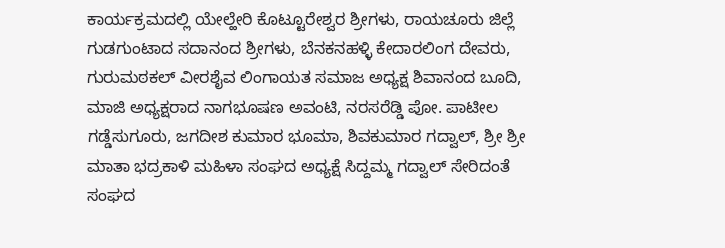ಕಾರ್ಯಕ್ರಮದಲ್ಲಿ ಯೇಲ್ಹೇರಿ ಕೊಟ್ಟೂರೇಶ್ವರ ಶ್ರೀಗಳು, ರಾಯಚೂರು ಜಿಲ್ಲೆ ಗುಡಗುಂಟಾದ ಸದಾನಂದ ಶ್ರೀಗಳು, ಬೆನಕನಹಳ್ಳಿ ಕೇದಾರಲಿಂಗ ದೇವರು, ಗುರುಮಠಕಲ್ ವೀರಶೈವ ಲಿಂಗಾಯತ ಸಮಾಜ ಅಧ್ಯಕ್ಷ ಶಿವಾನಂದ ಬೂದಿ, ಮಾಜಿ ಅಧ್ಯಕ್ಷರಾದ ನಾಗಭೂಷಣ ಅವಂಟಿ, ನರಸರೆಡ್ಡಿ ಪೋ. ಪಾಟೀಲ ಗಡ್ಡೆಸುಗೂರು, ಜಗದೀಶ ಕುಮಾರ ಭೂಮಾ, ಶಿವಕುಮಾರ ಗದ್ವಾಲ್, ಶ್ರೀ ಶ್ರೀ ಮಾತಾ ಭದ್ರಕಾಳಿ ಮಹಿಳಾ ಸಂಘದ ಅಧ್ಯಕ್ಷೆ ಸಿದ್ದಮ್ಮ ಗದ್ವಾಲ್ ಸೇರಿದಂತೆ ಸಂಘದ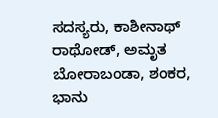ಸದಸ್ಯರು, ಕಾಶೀನಾಥ್ ರಾಥೋಡ್, ಅಮೃತ ಬೋರಾಬಂಡಾ, ಶಂಕರ, ಭಾನು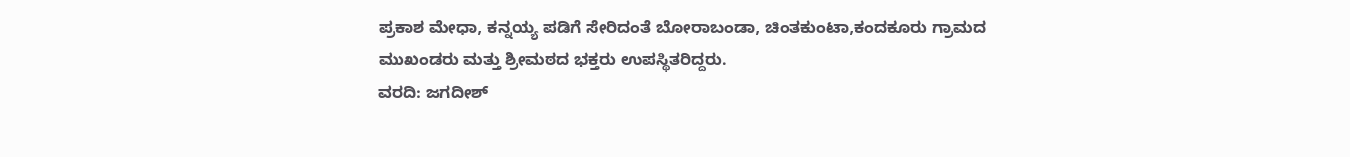ಪ್ರಕಾಶ ಮೇಧಾ, ಕನ್ನಯ್ಯ ಪಡಿಗೆ ಸೇರಿದಂತೆ ಬೋರಾಬಂಡಾ, ಚಿಂತಕುಂಟಾ,ಕಂದಕೂರು ಗ್ರಾಮದ ಮುಖಂಡರು ಮತ್ತು ಶ್ರೀಮಠದ ಭಕ್ತರು ಉಪಸ್ಥಿತರಿದ್ದರು.
ವರದಿ: ಜಗದೀಶ್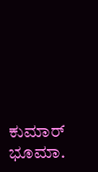ಕುಮಾರ್ ಭೂಮಾ.